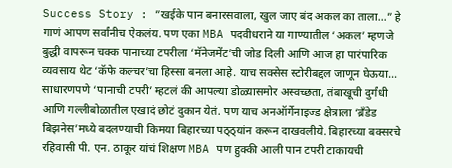Success Story : ”खईके पान बनारसवाला, खुल जाए बंद अकल का ताला…” हे गाणं आपण सर्वांनीच ऐकलंय. पण एका MBA पदवीधराने या गाण्यातील ‘अकल’ म्हणजे बुद्धी वापरून चक्क पानाच्या टपरीला ‘मॅनेजमेंट’ची जोड दिली आणि आज हा पारंपारिक व्यवसाय थेट ‘कॅफे कल्चर’चा हिस्सा बनला आहे. याच सक्सेस स्टोरीबद्दल जाणून घेऊया…
साधारणपणे ‘पानाची टपरी’ म्हटलं की आपल्या डोळ्यासमोर अस्वच्छता, तंबाखूची दुर्गंधी आणि गल्लीबोळातील एखादं छोटं दुकान येतं. पण याच अनऑर्गेनाइज्ड क्षेत्राला ‘ब्रँडेड बिझनेस’मध्ये बदलण्याची किमया बिहारच्या पठ्ठ्यांन करून दाखवलीये. बिहारच्या बक्सरचे रहिवासी पी. एन. ठाकूर यांचं शिक्षण MBA पण हुक्की आली पान टपरी टाकायची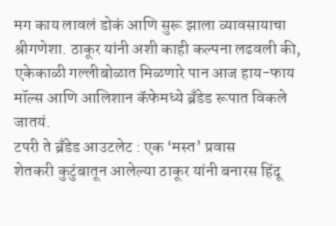मग काय लावलं डोकं आणि सुरू झाला व्यावसायाचा श्रीगणेशा. ठाकूर यांनी अशी काही कल्पना लढवली की, एकेकाळी गल्लीबोळात मिळणारे पान आज हाय-फाय मॉल्स आणि आलिशान कॅफेमध्ये ब्रँडेड रूपात विकले जातयं.
टपरी ते ब्रँडेड आउटलेट : एक ‘मस्त’ प्रवास
शेतकरी कुटुंबातून आलेल्या ठाकूर यांनी बनारस हिंदू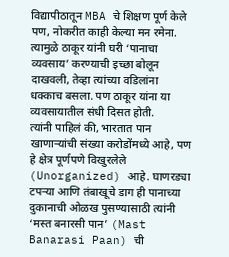विद्यापीठातून MBA चे शिक्षण पूर्ण केले पण, नोकरीत काही केल्या मन रमेना. त्यामुळे ठाकूर यांनी घरी ‘पानाचा व्यवसाय’ करण्याची इच्छा बोलून दाखवली, तेव्हा त्यांच्या वडिलांना धक्काच बसला. पण ठाकूर यांना या व्यवसायातील संधी दिसत होती.
त्यांनी पाहिलं की, भारतात पान खाणाऱ्यांची संख्या करोडोंमध्ये आहे, पण हे क्षेत्र पूर्णपणे विखुरलेले (Unorganized) आहे. घाणरड्या टपऱ्या आणि तंबाखूचे डाग ही पानाच्या दुकानाची ओळख पुसण्यासाठी त्यांनी ‘मस्त बनारसी पान’ (Mast Banarasi Paan) ची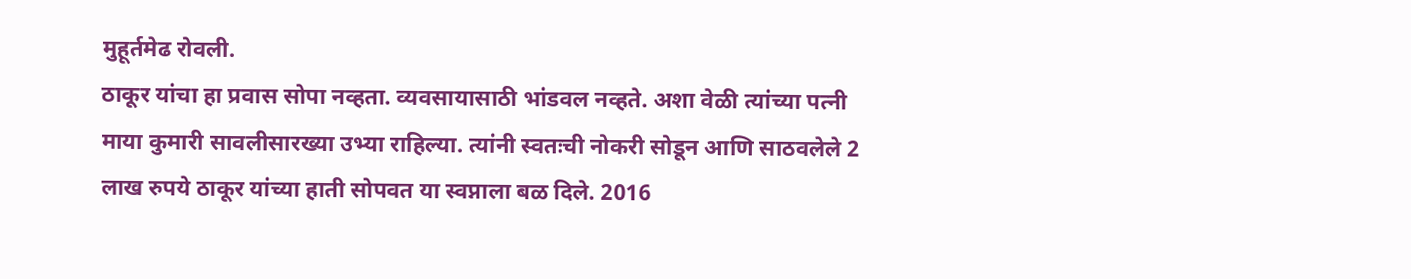मुहूर्तमेढ रोवली.
ठाकूर यांचा हा प्रवास सोपा नव्हता. व्यवसायासाठी भांडवल नव्हते. अशा वेळी त्यांच्या पत्नी माया कुमारी सावलीसारख्या उभ्या राहिल्या. त्यांनी स्वतःची नोकरी सोडून आणि साठवलेले 2 लाख रुपये ठाकूर यांच्या हाती सोपवत या स्वप्नाला बळ दिले. 2016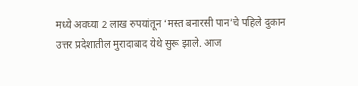मध्ये अवघ्या 2 लाख रुपयांतून ‘मस्त बनारसी पान’चे पहिले दुकान उत्तर प्रदेशातील मुरादाबाद येथे सुरू झाले. आज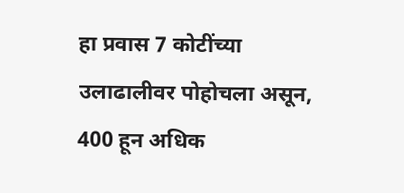हा प्रवास 7 कोटींच्या उलाढालीवर पोहोचला असून, 400 हून अधिक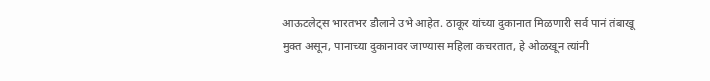आऊटलेट्स भारतभर डौलाने उभे आहेत. ठाकूर यांच्या दुकानात मिळणारी सर्व पानं तंबाखू मुक्त असून, पानाच्या दुकानावर जाण्यास महिला कचरतात, हे ओळखून त्यांनी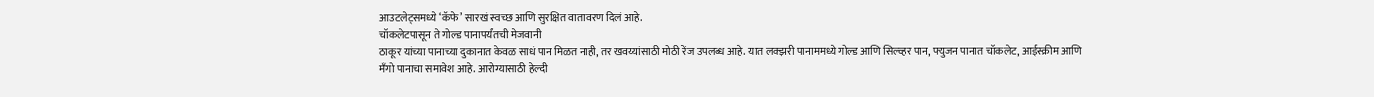आउटलेट्समध्ये ‘कॅफे’ सारखं स्वच्छ आणि सुरक्षित वातावरण दिलं आहे.
चॉकलेटपासून ते गोल्ड पानापर्यंतची मेजवानी
ठाकूर यांच्या पानाच्या दुकानात केवळ साधं पान मिळत नाही, तर खवय्यांसाठी मोठी रेंज उपलब्ध आहे. यात लक्झरी पानाममध्ये गोल्ड आणि सिल्व्हर पान, फ्युजन पानात चॉकलेट, आईस्क्रीम आणि मॅंगो पानाचा समावेश आहे. आरोग्यासाठी हेल्दी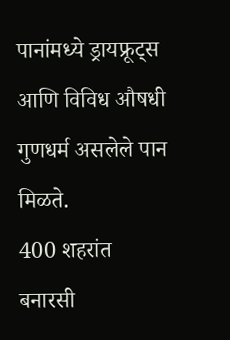पानांमध्ये ड्रायफ्रूट्स आणि विविध औषधी गुणधर्म असलेले पान मिळते.
400 शहरांत बनारसी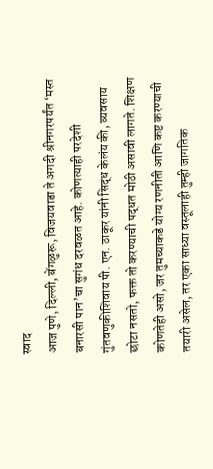स्वाद
आज पुणे, दिल्ली, बेंगळुरू, विजयवाडा ते अगदी श्रीनगरपर्यंत ‘मस्त बनारसी पान’चा सुगंध दरवळत आहे. कोणत्याही परदेशी गुंतवणुकीशिवाय पी. एन. ठाकूर यांनी सिद्ध केलंय की, व्यवसाय छोटा नसतो, फक्त तो करण्याची पद्धत मोठी असावी लागते. शिक्षण कोणतेही असो, जर तुमच्याकडे योग्य रणनीती आणि कष्ट करण्याची तयारी असेल, तर एका साध्या वस्तूलाही तुम्ही जागतिक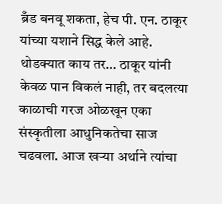ब्रँड बनवू शकता, हेच पी. एन. ठाकूर यांच्या यशाने सिद्ध केले आहे.
थोडक्यात काय तर… ठाकूर यांनी केवळ पान विकलं नाही, तर बदलत्या काळाची गरज ओळखून एका संस्कृतीला आधुनिकतेचा साज चढवला. आज खऱ्या अर्थाने त्यांचा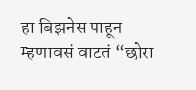हा बिझनेस पाहून म्हणावसं वाटतं “छोरा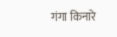गंगा किनारे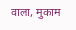वाला, मुकाम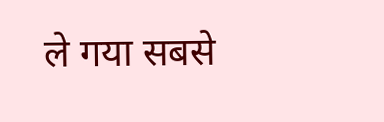ले गया सबसे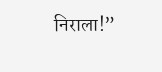निराला!”